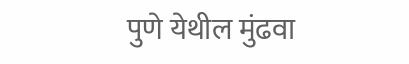पुणे येथील मुंढवा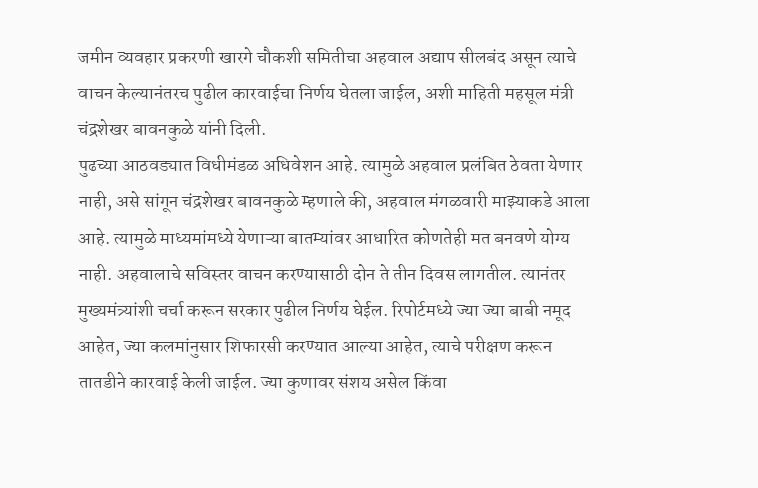जमीन व्यवहार प्रकरणी खारगे चौकशी समितीचा अहवाल अद्याप सीलबंद असून त्याचे वाचन केल्यानंतरच पुढील कारवाईचा निर्णय घेतला जाईल, अशी माहिती महसूल मंत्री चंद्रशेखर बावनकुळे यांनी दिली.
पुढच्या आठवड्यात विधीमंडळ अधिवेशन आहे. त्यामुळे अहवाल प्रलंबित ठेवता येणार नाही, असे सांगून चंद्रशेखर बावनकुळे म्हणाले की, अहवाल मंगळवारी माझ्याकडे आला आहे. त्यामुळे माध्यमांमध्ये येणाऱ्या बातम्यांवर आधारित कोणतेही मत बनवणे योग्य नाही. अहवालाचे सविस्तर वाचन करण्यासाठी दोन ते तीन दिवस लागतील. त्यानंतर मुख्यमंत्र्यांशी चर्चा करून सरकार पुढील निर्णय घेईल. रिपोर्टमध्ये ज्या ज्या बाबी नमूद आहेत, ज्या कलमांनुसार शिफारसी करण्यात आल्या आहेत, त्याचे परीक्षण करून तातडीने कारवाई केली जाईल. ज्या कुणावर संशय असेल किंवा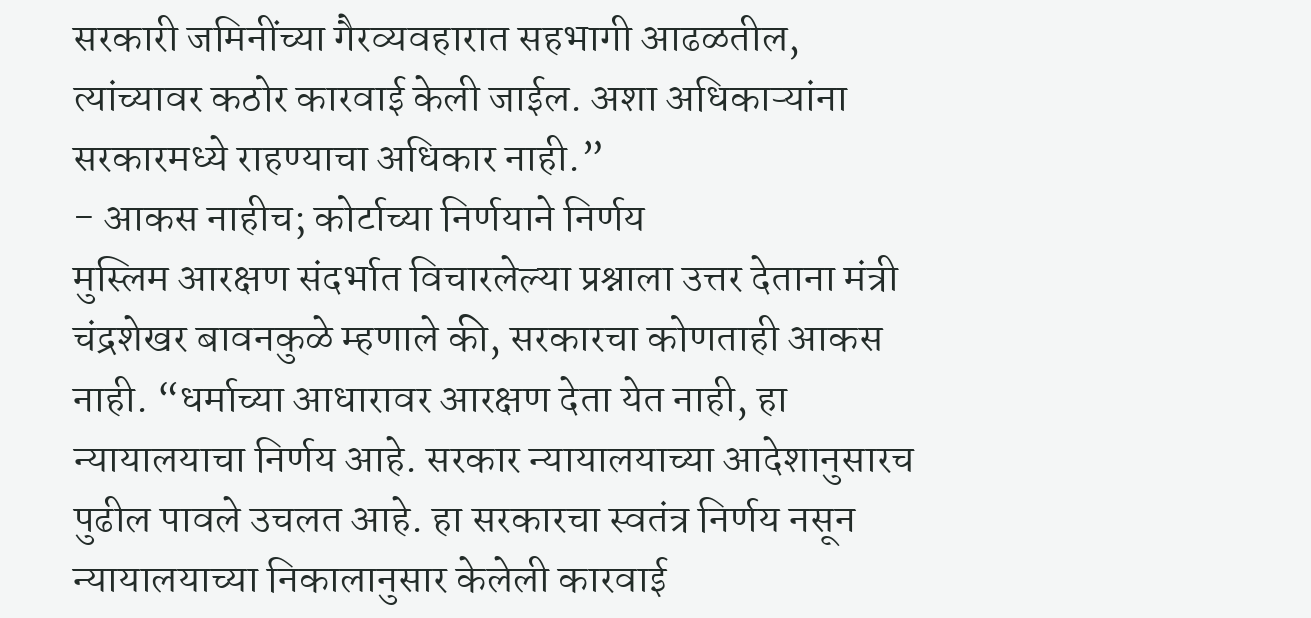सरकारी जमिनींच्या गैरव्यवहारात सहभागी आढळतील, त्यांच्यावर कठोर कारवाई केली जाईल. अशा अधिकाऱ्यांना सरकारमध्ये राहण्याचा अधिकार नाही.”
- आकस नाहीच; कोर्टाच्या निर्णयाने निर्णय
मुस्लिम आरक्षण संदर्भात विचारलेल्या प्रश्नाला उत्तर देताना मंत्री चंद्रशेखर बावनकुळे म्हणाले की, सरकारचा कोणताही आकस नाही. “धर्माच्या आधारावर आरक्षण देता येत नाही, हा न्यायालयाचा निर्णय आहे. सरकार न्यायालयाच्या आदेशानुसारच पुढील पावले उचलत आहे. हा सरकारचा स्वतंत्र निर्णय नसून न्यायालयाच्या निकालानुसार केलेली कारवाई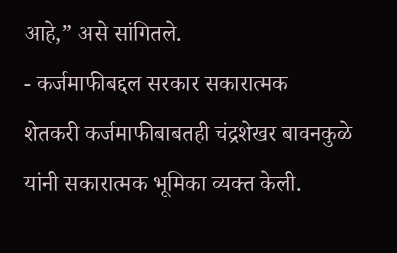आहे,” असे सांगितले.
- कर्जमाफीबद्दल सरकार सकारात्मक
शेतकरी कर्जमाफीबाबतही चंद्रशेखर बावनकुळे यांनी सकारात्मक भूमिका व्यक्त केली.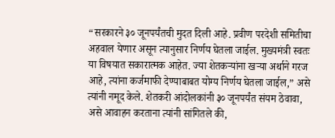“सरकारने ३० जूनपर्यंतची मुदत दिली आहे. प्रवीण परदेशी समितीचा अहवाल येणार असून त्यानुसार निर्णय घेतला जाईल. मुख्यमंत्री स्वतः या विषयात सकारात्मक आहेत. ज्या शेतकऱ्यांना खऱ्या अर्थाने गरज आहे, त्यांना कर्जमाफी देण्याबाबत योग्य निर्णय घेतला जाईल,” असे त्यांनी नमूद केले. शेतकरी आंदोलकांनी ३० जूनपर्यंत संयम ठेवावा, असे आवाहन करताना त्यांनी सांगितले की,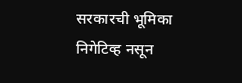सरकारची भूमिका निगेटिव्ह नसून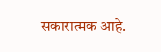सकारात्मक आहे.